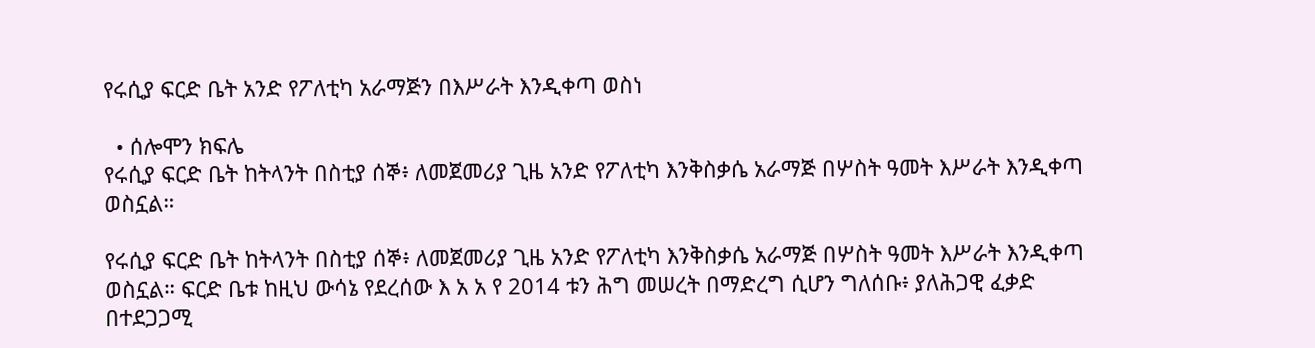የሩሲያ ፍርድ ቤት አንድ የፖለቲካ አራማጅን በእሥራት እንዲቀጣ ወስነ

  • ሰሎሞን ክፍሌ
የሩሲያ ፍርድ ቤት ከትላንት በስቲያ ሰኞ፥ ለመጀመሪያ ጊዜ አንድ የፖለቲካ እንቅስቃሴ አራማጅ በሦስት ዓመት እሥራት እንዲቀጣ ወስኗል።

የሩሲያ ፍርድ ቤት ከትላንት በስቲያ ሰኞ፥ ለመጀመሪያ ጊዜ አንድ የፖለቲካ እንቅስቃሴ አራማጅ በሦስት ዓመት እሥራት እንዲቀጣ ወስኗል። ፍርድ ቤቱ ከዚህ ውሳኔ የደረሰው እ አ አ የ 2014 ቱን ሕግ መሠረት በማድረግ ሲሆን ግለሰቡ፥ ያለሕጋዊ ፈቃድ በተደጋጋሚ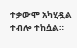ተቃውሞ አካሂዷል ተብሎ ተከሷል።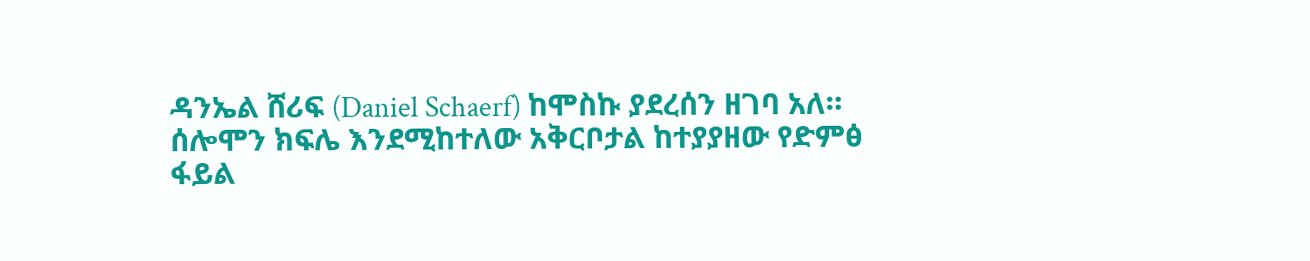ዳንኤል ሸሪፍ (Daniel Schaerf) ከሞስኩ ያደረሰን ዘገባ አለ። ሰሎሞን ክፍሌ እንደሚከተለው አቅርቦታል ከተያያዘው የድምፅ ፋይል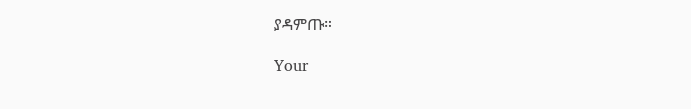ያዳምጡ።

Your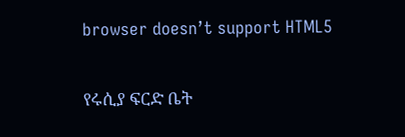browser doesn’t support HTML5

የሩሲያ ፍርድ ቤት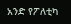አንድ የፖለቲካ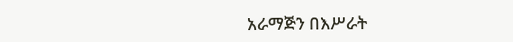አራማጅን በእሥራት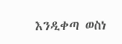እንዲቀጣ ወስነ